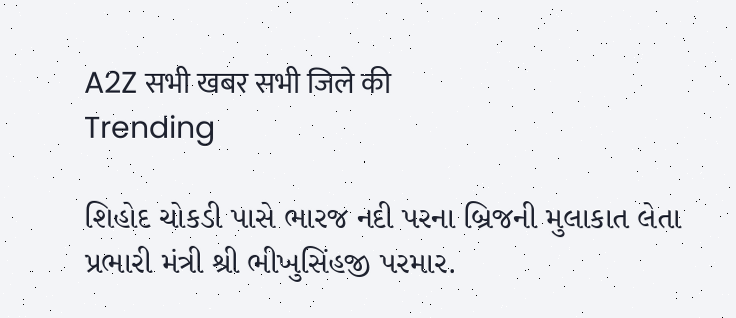A2Z सभी खबर सभी जिले की
Trending

શિહોદ ચોકડી પાસે ભારજ નદી પરના બ્રિજની મુલાકાત લેતા પ્રભારી મંત્રી શ્રી ભીખુસિંહજી પરમાર.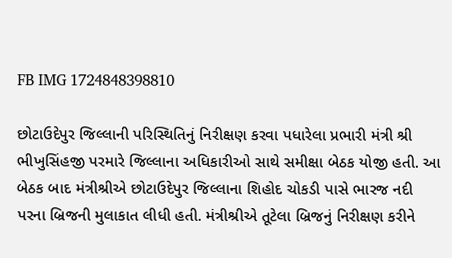FB IMG 1724848398810

છોટાઉદેપુર જિલ્લાની પરિસ્થિતિનું નિરીક્ષણ કરવા પધારેલા પ્રભારી મંત્રી શ્રી ભીખુસિંહજી પરમારે જિલ્લાના અધિકારીઓ સાથે સમીક્ષા બેઠક યોજી હતી. આ બેઠક બાદ મંત્રીશ્રીએ છોટાઉદેપુર જિલ્લાના શિહોદ ચોકડી પાસે ભારજ નદી પરના બ્રિજની મુલાકાત લીધી હતી. મંત્રીશ્રીએ તૂટેલા બ્રિજનું નિરીક્ષણ કરીને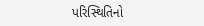પરિસ્થિતિનો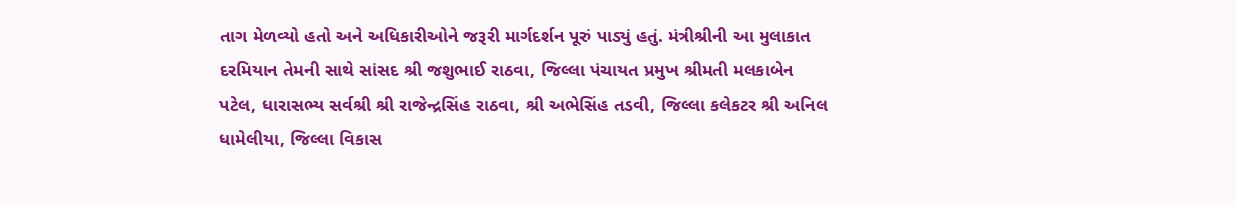તાગ મેળવ્યો હતો અને અધિકારીઓને જરૂરી માર્ગદર્શન પૂરું પાડ્યું હતું. મંત્રીશ્રીની આ મુલાકાત દરમિયાન તેમની સાથે સાંસદ શ્રી જશુભાઈ રાઠવા, જિલ્લા પંચાયત પ્રમુખ શ્રીમતી મલકાબેન પટેલ, ધારાસભ્ય સર્વશ્રી શ્રી રાજેન્દ્રસિંહ રાઠવા, શ્રી અભેસિંહ તડવી, જિલ્લા કલેકટર શ્રી અનિલ ધામેલીયા, જિલ્લા વિકાસ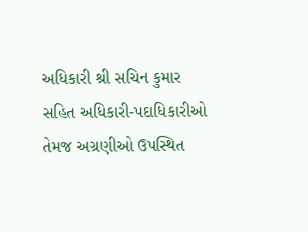અધિકારી શ્રી સચિન કુમાર સહિત અધિકારી-પદાધિકારીઓ તેમજ અગ્રણીઓ ઉપસ્થિત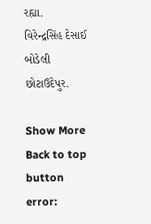રહ્યા.                                       વિરેન્દ્રસિંહ દેસાઈ બોડેલી છોટાઉદેપુર.

Show More
Back to top button
error: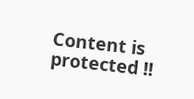Content is protected !!